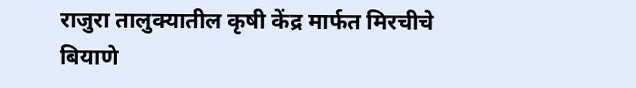राजुरा तालुक्यातील कृषी केंद्र मार्फत मिरचीचे बियाणे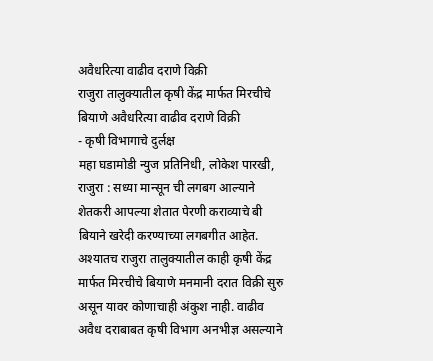अवैधरित्या वाढीव दराणे विक्री
राजुरा तालुक्यातील कृषी केंद्र मार्फत मिरचीचे बियाणे अवैधरित्या वाढीव दराणे विक्री
- कृषी विभागाचे दुर्लक्ष
महा घडामोडी न्युज प्रतिनिधी, लोकेश पारखी, राजुरा : सध्या मान्सून ची लगबग आल्याने शेतकरी आपल्या शेतात पेरणी कराव्याचे बी बियाने खरेदी करण्याच्या लगबगीत आहेत. अश्यातच राजुरा तालुक्यातील काही कृषी केंद्र मार्फत मिरचीचे बियाणे मनमानी दरात विक्री सुरु असून यावर कोणाचाही अंकुश नाही. वाढीव अवैध दराबाबत कृषी विभाग अनभीज्ञ असल्याने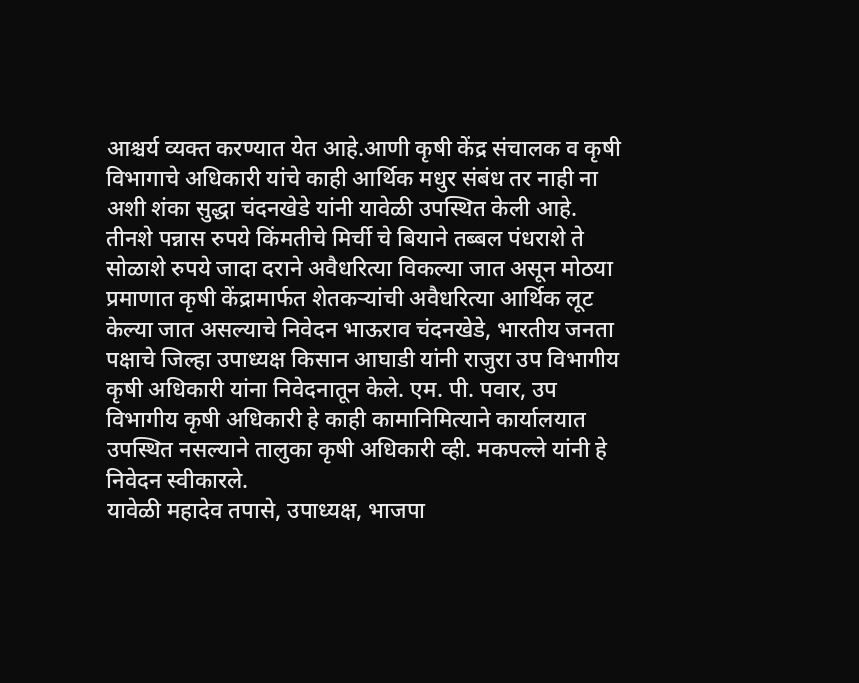आश्चर्य व्यक्त करण्यात येत आहे.आणी कृषी केंद्र संचालक व कृषी विभागाचे अधिकारी यांचे काही आर्थिक मधुर संबंध तर नाही ना अशी शंका सुद्धा चंदनखेडे यांनी यावेळी उपस्थित केली आहे.
तीनशे पन्नास रुपये किंमतीचे मिर्ची चे बियाने तब्बल पंधराशे ते सोळाशे रुपये जादा दराने अवैधरित्या विकल्या जात असून मोठया प्रमाणात कृषी केंद्रामार्फत शेतकऱ्यांची अवैधरित्या आर्थिक लूट केल्या जात असल्याचे निवेदन भाऊराव चंदनखेडे, भारतीय जनता पक्षाचे जिल्हा उपाध्यक्ष किसान आघाडी यांनी राजुरा उप विभागीय कृषी अधिकारी यांना निवेदनातून केले. एम. पी. पवार, उप विभागीय कृषी अधिकारी हे काही कामानिमित्याने कार्यालयात उपस्थित नसल्याने तालुका कृषी अधिकारी व्ही. मकपल्ले यांनी हे निवेदन स्वीकारले.
यावेळी महादेव तपासे, उपाध्यक्ष, भाजपा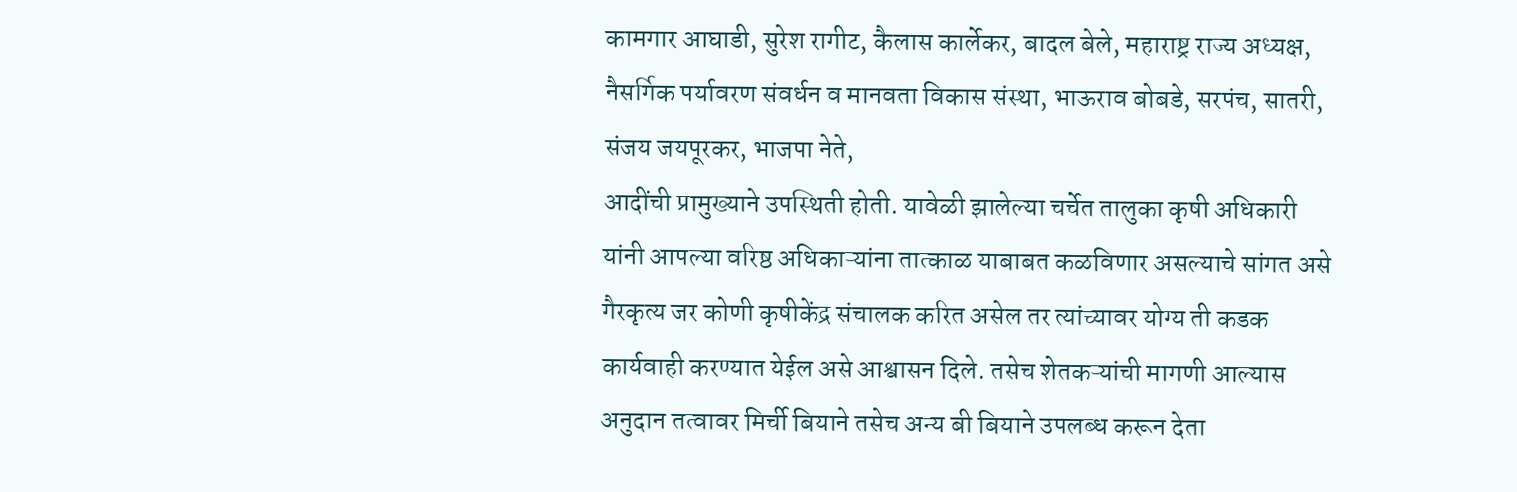कामगार आघाडी, सुरेश रागीट, कैलास कार्लेकर, बादल बेले, महाराष्ट्र राज्य अध्यक्ष, नैसर्गिक पर्यावरण संवर्धन व मानवता विकास संस्था, भाऊराव बोबडे, सरपंच, सातरी, संजय जयपूरकर, भाजपा नेते,
आदींची प्रामुख्याने उपस्थिती होती. यावेळी झालेल्या चर्चेत तालुका कृषी अधिकारी यांनी आपल्या वरिष्ठ अधिकाऱ्यांना तात्काळ याबाबत कळविणार असल्याचे सांगत असे गैरकृत्य जर कोणी कृषीकेंद्र संचालक करित असेल तर त्यांच्यावर योग्य ती कडक कार्यवाही करण्यात येईल असे आश्वासन दिले. तसेच शेतकऱ्यांची मागणी आल्यास अनुदान तत्वावर मिर्ची बियाने तसेच अन्य बी बियाने उपलब्ध करून देता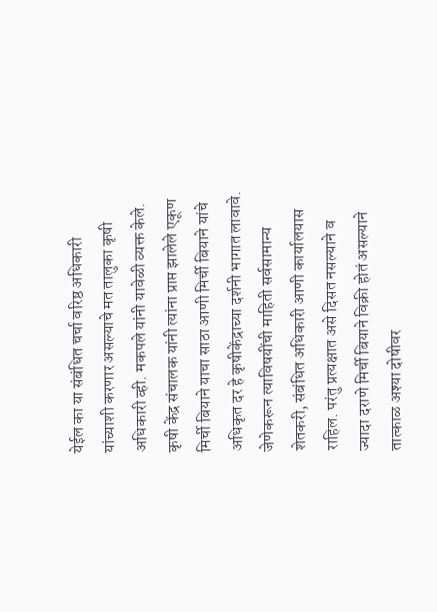येईल का या संबंधित चर्चा वरिष्ठ अधिकारी यांच्याशी करणार असल्याचे मत तालुका कृषी अधिकारी व्ही. मकपले यांनी यावेळी व्यक्त केले.
कृषी केंद्र संचालक यांनी त्यांना प्राप्त झालेले एकूण मिर्ची बियाने याचा साठा आणी मिर्ची बियाने यांचे अधिकृत दर हे कृषीकेंद्राच्या दर्शनी भागात लावावे. जेणेकरून त्याविषयींची माहिती सर्वसामान्य शेतकरी, संबंधित अधिकारी आणी कार्यालयास राहिल. परंतु प्रत्यक्षात असे दिसत नसल्याने व ज्यादा दराणे मिर्ची बियाने विक्री होतं असल्याने तात्काळ अश्या दोषीवर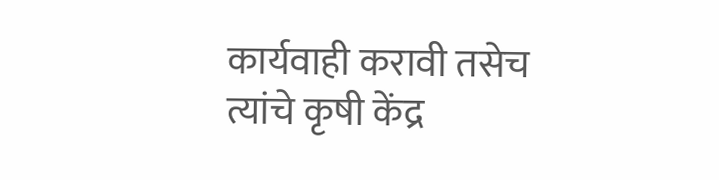कार्यवाही करावी तसेच त्यांचे कृषी केंद्र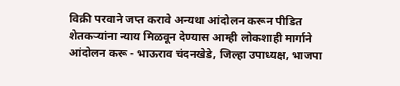विक्री परवाने जप्त करावे अन्यथा आंदोलन करून पीडित शेतकऱ्यांना न्याय मिळवून देण्यास आम्ही लोकशाही मार्गाने आंदोलन करू - भाऊराव चंदनखेडे, जिल्हा उपाध्यक्ष, भाजपा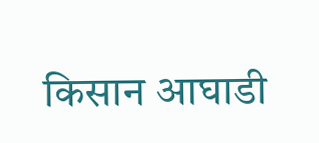किसान आघाडी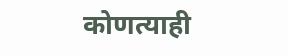कोणत्याही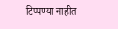टिप्पण्या नाहीत